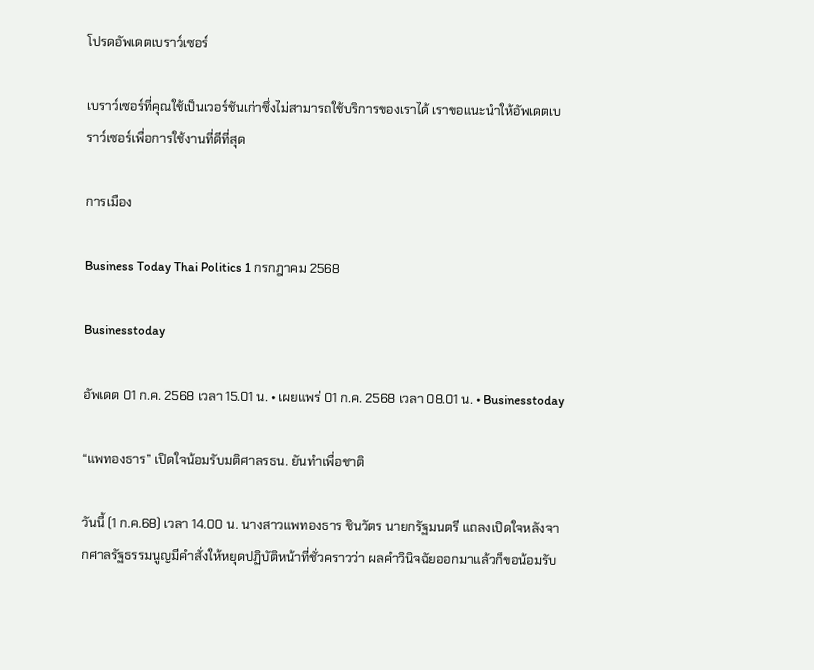โปรดอัพเดตเบราว์เซอร์

เบราว์เซอร์ที่คุณใช้เป็นเวอร์ชันเก่าซึ่งไม่สามารถใช้บริการของเราได้ เราขอแนะนำให้อัพเดตเบราว์เซอร์เพื่อการใช้งานที่ดีที่สุด

การเมือง

Business Today Thai Politics 1 กรกฎาคม 2568

Businesstoday

อัพเดต 01 ก.ค. 2568 เวลา 15.01 น. • เผยแพร่ 01 ก.ค. 2568 เวลา 08.01 น. • Businesstoday

“แพทองธาร” เปิดใจน้อมรับมติศาลรธน. ยันทำเพื่อชาติ

วันนี้ (1 ก.ค.68) เวลา 14.00 น. นางสาวแพทองธาร ชินวัตร นายกรัฐมนตรี แถลงเปิดใจหลังจากศาลรัฐธรรมนูญมีคำสั่งให้หยุดปฏิบัติหน้าที่ชั่วคราวว่า ผลคําวินิจฉัยออกมาแล้วก็ขอน้อมรับ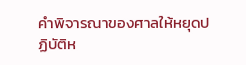คําพิจารณาของศาลให้หยุดปฏิบัติห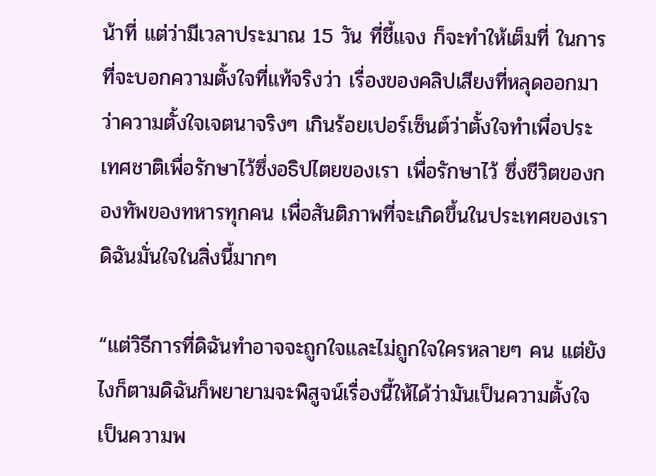น้าที่ แต่ว่ามีเวลาประมาณ 15 วัน ที่ชี้แจง ก็จะทําให้เต็มที่ ในการที่จะบอกความตั้งใจที่แท้จริงว่า เรื่องของคลิปเสียงที่หลุดออกมาว่าความตั้งใจเจตนาจริงๆ เกินร้อยเปอร์เซ็นต์ว่าตั้งใจทําเพื่อประเทศชาติเพื่อรักษาไว้ซึ่งอธิปไตยของเรา เพื่อรักษาไว้ ซึ่งชีวิตของกองทัพของทหารทุกคน เพื่อสันติภาพที่จะเกิดขึ้นในประเทศของเรา ดิฉันมั่นใจในสิ่งนี้มากๆ

“แต่วิธีการที่ดิฉันทําอาจจะถูกใจและไม่ถูกใจใครหลายๆ คน แต่ยังไงก็ตามดิฉันก็พยายามจะพิสูจน์เรื่องนี้ให้ได้ว่ามันเป็นความตั้งใจ เป็นความพ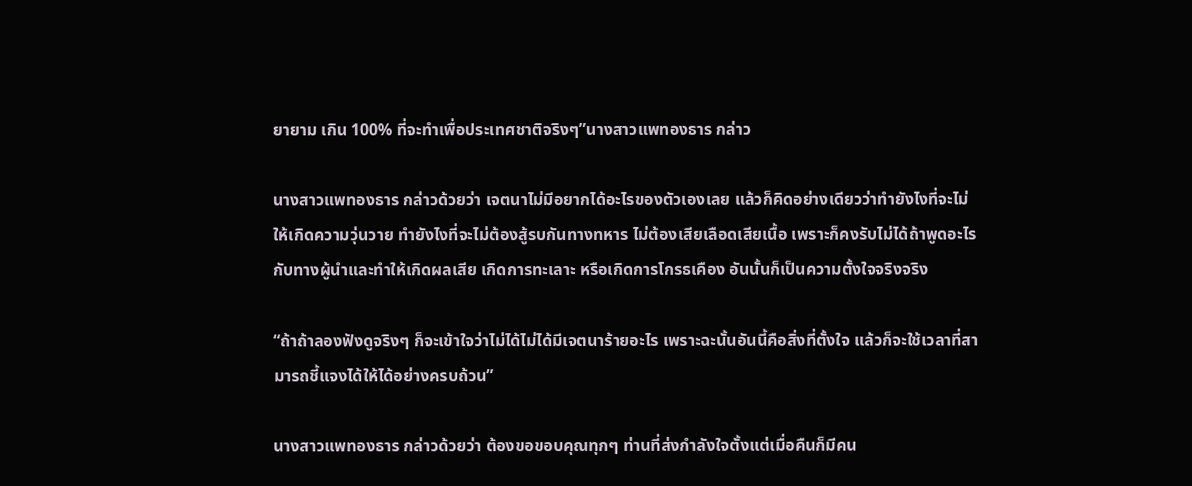ยายาม เกิน 100% ที่จะทําเพื่อประเทศชาติจริงๆ”นางสาวแพทองธาร กล่าว

นางสาวแพทองธาร กล่าวด้วยว่า เจตนาไม่มีอยากได้อะไรของตัวเองเลย แล้วก็คิดอย่างเดียวว่าทํายังไงที่จะไม่ให้เกิดความวุ่นวาย ทํายังไงที่จะไม่ต้องสู้รบกันทางทหาร ไม่ต้องเสียเลือดเสียเนื้อ เพราะก็คงรับไม่ได้ถ้าพูดอะไรกับทางผู้นําและทําให้เกิดผลเสีย เกิดการทะเลาะ หรือเกิดการโกรธเคือง อันนั้นก็เป็นความตั้งใจจริงจริง

“ถ้าถ้าลองฟังดูจริงๆ ก็จะเข้าใจว่าไม่ได้ไม่ได้มีเจตนาร้ายอะไร เพราะฉะนั้นอันนี้คือสิ่งที่ตั้งใจ แล้วก็จะใช้เวลาที่สามารถชี้แจงได้ให้ได้อย่างครบถ้วน”

นางสาวแพทองธาร กล่าวด้วยว่า ต้องขอขอบคุณทุกๆ ท่านที่ส่งกำลังใจตั้งแต่เมื่อคืนก็มีคน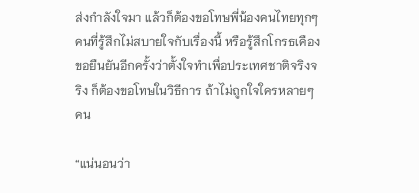ส่งกำลังใจมา แล้วก็ต้องขอโทษพี่น้องคนไทยทุกๆ คนที่รู้สึกไม่สบายใจกับเรื่องนี้ หรือรู้สึกโกรธเคือง ขอยืนยันอีกครั้งว่าตั้งใจทำเพื่อประเทศชาติจริงจริง ก็ต้องขอโทษในวิธีการ ถ้าไม่ถูกใจใครหลายๆ คน

“แน่นอนว่า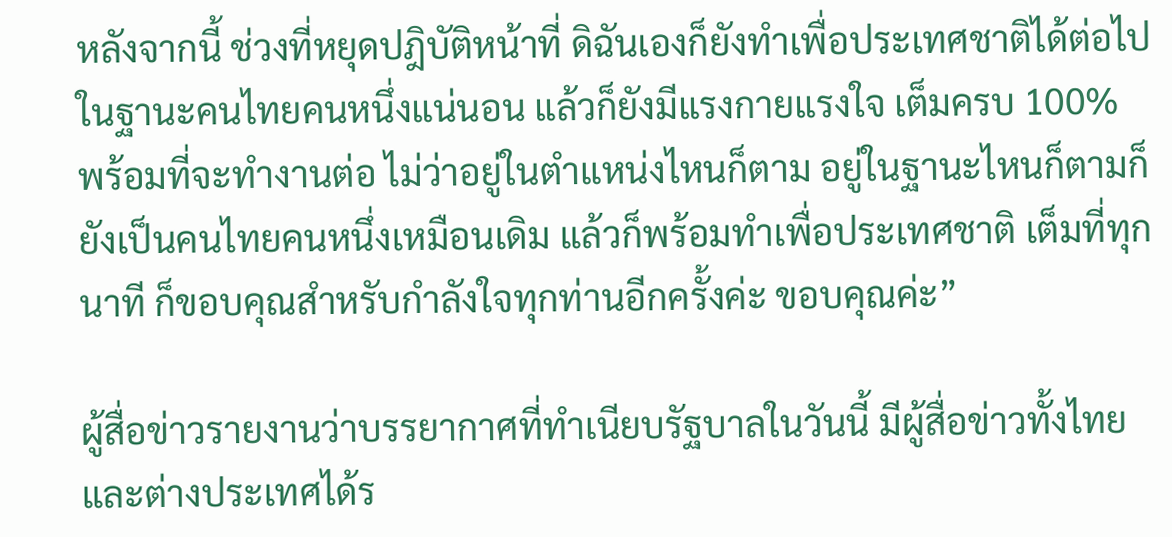หลังจากนี้ ช่วงที่หยุดปฎิบัติหน้าที่ ดิฉันเองก็ยังทำเพื่อประเทศชาติได้ต่อไป ในฐานะคนไทยคนหนึ่งแน่นอน แล้วก็ยังมีแรงกายแรงใจ เต็มครบ 100% พร้อมที่จะทำงานต่อ ไม่ว่าอยู่ในตำแหน่งไหนก็ตาม อยู่ในฐานะไหนก็ตามก็ยังเป็นคนไทยคนหนึ่งเหมือนเดิม แล้วก็พร้อมทำเพื่อประเทศชาติ เต็มที่ทุกนาที ก็ขอบคุณสำหรับกำลังใจทุกท่านอีกครั้งค่ะ ขอบคุณค่ะ”

ผู้สื่อข่าวรายงานว่าบรรยากาศที่ทำเนียบรัฐบาลในวันนี้ มีผู้สื่อข่าวทั้งไทยและต่างประเทศได้ร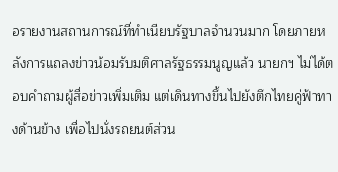อรายงานสถานการณ์ที่ทำเนียบรัฐบาลจำนวนมาก โดยภายหลังการแถลงข่าวน้อมรับมติศาลรัฐธรรมนูญแล้ว นายกฯ ไม่ได้ตอบคำถามผู้สื่อข่าวเพิ่มเติม แต่เดินทางขึ้นไปยังตึกไทยคู่ฟ้าทางด้านข้าง เพื่อไปนั่งรถยนต์ส่วน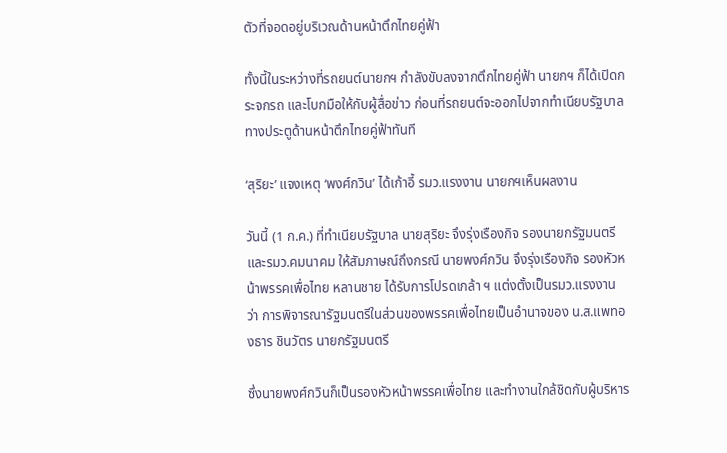ตัวที่จอดอยู่บริเวณด้านหน้าตึกไทยคู่ฟ้า

ทั้งนี้ในระหว่างที่รถยนต์นายกฯ กำลังขับลงจากตึกไทยคู่ฟ้า นายกฯ ก็ได้เปิดกระจกรถ และโบกมือให้กับผู้สื่อข่าว ก่อนที่รถยนต์จะออกไปจากทำเนียบรัฐบาลทางประตูด้านหน้าตึกไทยคู่ฟ้าทันที

‘สุริยะ’ แจงเหตุ ‘พงศ์กวิน’ ได้เก้าอี้ รมว.แรงงาน นายกฯเห็นผลงาน

วันนี้ (1 ก.ค.) ที่ทำเนียบรัฐบาล นายสุริยะ จึงรุ่งเรืองกิจ รองนายกรัฐมนตรี และรมว.คมนาคม ให้สัมภาษณ์ถึงกรณี นายพงศ์กวิน จึงรุ่งเรืองกิจ รองหัวหน้าพรรคเพื่อไทย หลานชาย ได้รับการโปรดเกล้า ฯ แต่งตั้งเป็นรมว.แรงงาน ว่า การพิจารณารัฐมนตรีในส่วนของพรรคเพื่อไทยเป็นอำนาจของ น.ส.แพทองธาร ชินวัตร นายกรัฐมนตรี

ซึ่งนายพงศ์กวินก็เป็นรองหัวหน้าพรรคเพื่อไทย และทำงานใกล้ชิดกับผู้บริหาร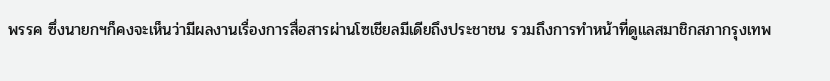พรรค ซึ่งนายกฯก็คงจะเห็นว่ามีผลงานเรื่องการสื่อสารผ่านโซเชียลมีเดียถึงประชาชน รวมถึงการทำหน้าที่ดูแลสมาชิกสภากรุงเทพ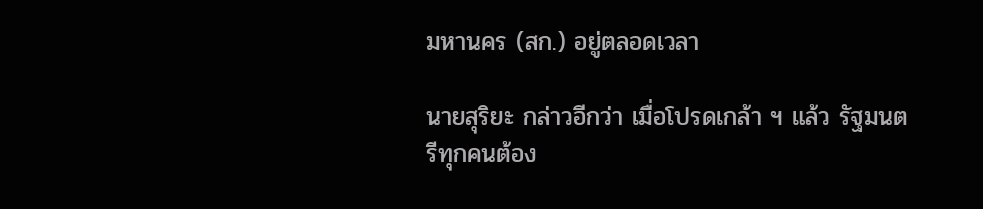มหานคร (สก.) อยู่ตลอดเวลา

นายสุริยะ กล่าวอีกว่า เมื่อโปรดเกล้า ฯ แล้ว รัฐมนตรีทุกคนต้อง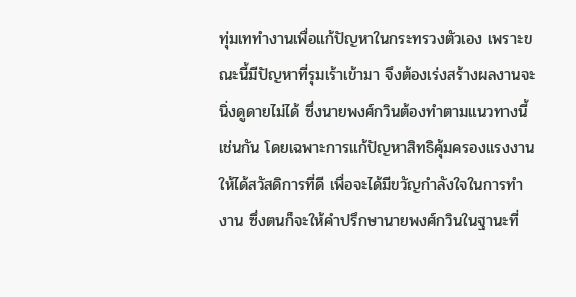ทุ่มเททำงานเพื่อแก้ปัญหาในกระทรวงตัวเอง เพราะขณะนี้มีปัญหาที่รุมเร้าเข้ามา จึงต้องเร่งสร้างผลงานจะนิ่งดูดายไม่ได้ ซึ่งนายพงศ์กวินต้องทำตามแนวทางนี้เช่นกัน โดยเฉพาะการแก้ปัญหาสิทธิคุ้มครองแรงงานให้ได้สวัสดิการที่ดี เพื่อจะได้มีขวัญกำลังใจในการทำงาน ซึ่งตนก็จะให้คำปรึกษานายพงศ์กวินในฐานะที่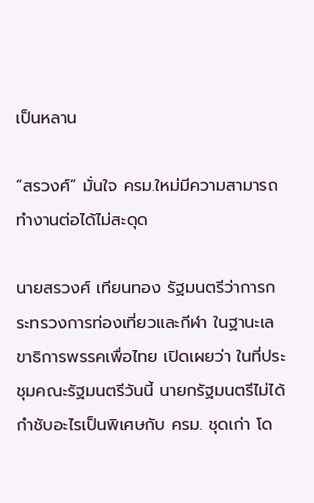เป็นหลาน

“สรวงศ์” มั่นใจ ครม.ใหม่มีความสามารถ ทำงานต่อได้ไม่สะดุด

นายสรวงศ์ เทียนทอง รัฐมนตรีว่าการกระทรวงการท่องเที่ยวและกีฬา ในฐานะเลขาธิการพรรคเพื่อไทย เปิดเผยว่า ในที่ประชุมคณะรัฐมนตรีวันนี้ นายกรัฐมนตรีไม่ได้กำชับอะไรเป็นพิเศษกับ ครม. ชุดเก่า โด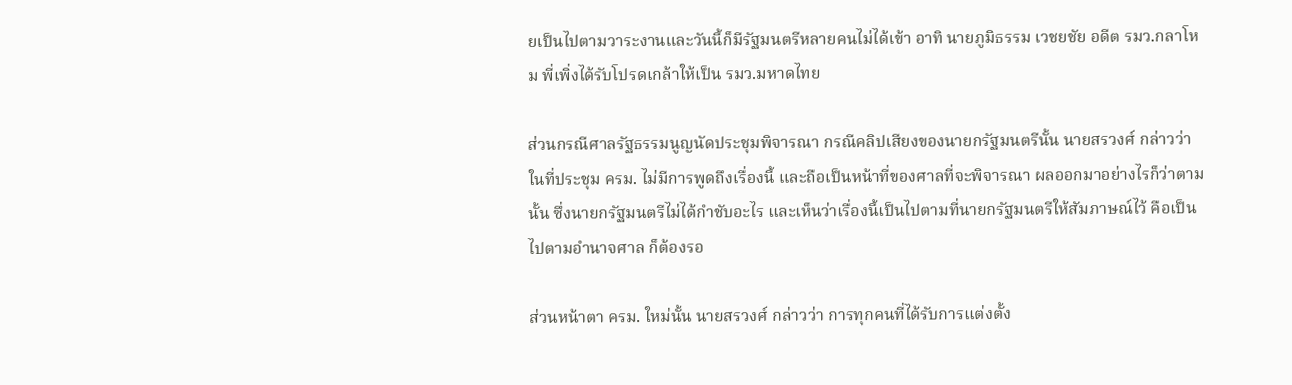ยเป็นไปตามวาระงานและวันนี้ก็มีรัฐมนตรีหลายคนไม่ได้เข้า อาทิ นายภูมิธรรม เวชยชัย อดีต รมว.กลาโหม พี่เพิ่งได้รับโปรดเกล้าให้เป็น รมว.มหาดไทย

ส่วนกรณีศาลรัฐธรรมนูญนัดประชุมพิจารณา กรณีคลิปเสียงของนายกรัฐมนตรีนั้น นายสรวงศ์ กล่าวว่า ในที่ประชุม ครม. ไม่มีการพูดถึงเรื่องนี้ และถือเป็นหน้าที่ของศาลที่จะพิจารณา ผลออกมาอย่างไรก็ว่าตามนั้น ซึ่งนายกรัฐมนตรีไม่ได้กำชับอะไร และเห็นว่าเรื่องนี้เป็นไปตามที่นายกรัฐมนตรีให้สัมภาษณ์ไว้ คือเป็นไปตามอำนาจศาล ก็ต้องรอ

ส่วนหน้าตา ครม. ใหม่นั้น นายสรวงศ์ กล่าวว่า การทุกคนที่ได้รับการแต่งตั้ง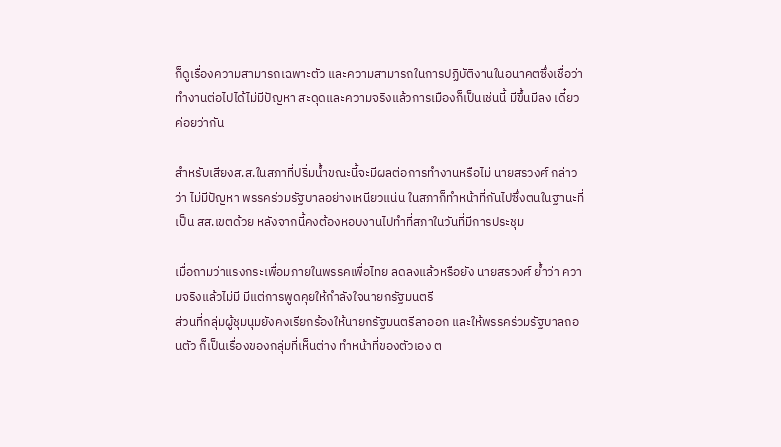ก็ดูเรื่องความสามารถเฉพาะตัว และความสามารถในการปฏิบัติงานในอนาคตซึ่งเชื่อว่าทำงานต่อไปได้ไม่มีปัญหา สะดุดและความจริงแล้วการเมืองก็เป็นเช่นนี้ มีขึ้นมีลง เดี๋ยวค่อยว่ากัน

สำหรับเสียงส.ส.ในสภาที่ปริ่มน้ำขณะนี้จะมีผลต่อการทำงานหรือไม่ นายสรวงศ์ กล่าวว่า ไม่มีปัญหา พรรคร่วมรัฐบาลอย่างเหนียวแน่น ในสภาก็ทำหน้าที่กันไปซึ่งตนในฐานะที่เป็น สส.เขตด้วย หลังจากนี้คงต้องหอบงานไปทำที่สภาในวันที่มีการประชุม

เมื่อถามว่าแรงกระเพื่อมภายในพรรคเพื่อไทย ลดลงแล้วหรือยัง นายสรวงศ์ ย้ำว่า ความจริงแล้วไม่มี มีแต่การพูดคุยให้กำลังใจนายกรัฐมนตรี
ส่วนที่กลุ่มผู้ชุมนุมยังคงเรียกร้องให้นายกรัฐมนตรีลาออก และให้พรรคร่วมรัฐบาลถอนตัว ก็เป็นเรื่องของกลุ่มที่เห็นต่าง ทำหน้าที่ของตัวเอง ต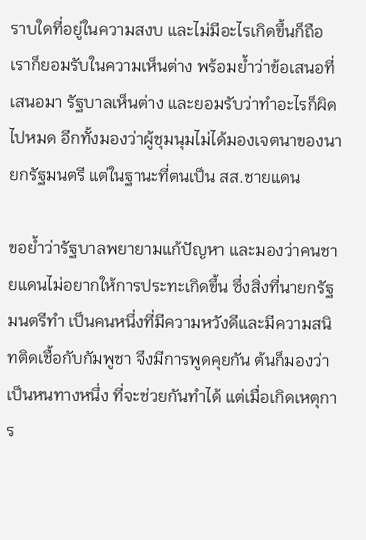ราบใดที่อยู่ในความสงบ และไม่มีอะไรเกิดขึ้นก็ถือ เราก็ยอมรับในความเห็นต่าง พร้อมย้ำว่าข้อเสนอที่เสนอมา รัฐบาลเห็นต่าง และยอมรับว่าทำอะไรก็ผิดไปหมด อีกทั้งมองว่าผู้ชุมนุมไม่ได้มองเจตนาของนายกรัฐมนตรี แต่ในฐานะที่ตนเป็น สส.ชายแดน

ขอย้ำว่ารัฐบาลพยายามแก้ปัญหา และมองว่าคนชายแดนไม่อยากให้การประทะเกิดขึ้น ซึ่งสิ่งที่นายกรัฐมนตรีทำ เป็นคนหนึ่งที่มีความหวังดีและมีความสนิทติดเชื้อกับกัมพูชา จึงมีการพูดคุยกัน ต้นก็มองว่าเป็นหนทางหนึ่ง ที่จะช่วยกันทำได้ แต่เมื่อเกิดเหตุการ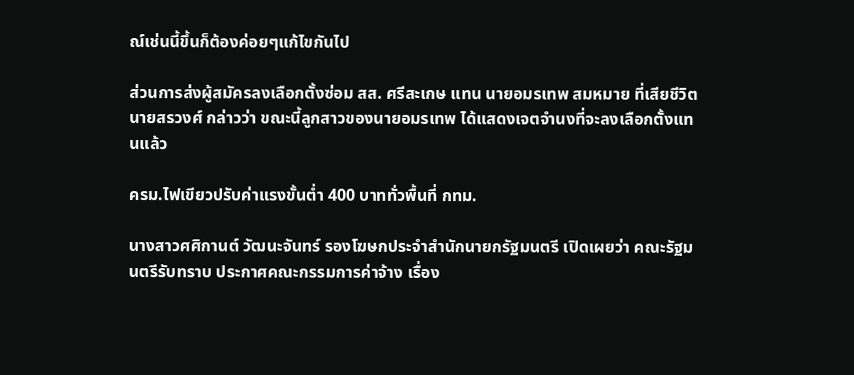ณ์เช่นนี้ขึ้นก็ต้องค่อยๆแก้ไขกันไป

ส่วนการส่งผู้สมัครลงเลือกตั้งซ่อม สส. ศรีสะเกษ แทน นายอมรเทพ สมหมาย ที่เสียชีวิต นายสรวงศ์ กล่าวว่า ขณะนี้ลูกสาวของนายอมรเทพ ได้แสดงเจตจำนงที่จะลงเลือกตั้งแทนแล้ว

ครม.ไฟเขียวปรับค่าแรงขั้นต่ำ 400 บาททั่วพื้นที่ กทม.

นางสาวศศิกานต์ วัฒนะจันทร์ รองโฆษกประจำสำนักนายกรัฐมนตรี เปิดเผยว่า คณะรัฐมนตรีรับทราบ ประกาศคณะกรรมการค่าจ้าง เรื่อง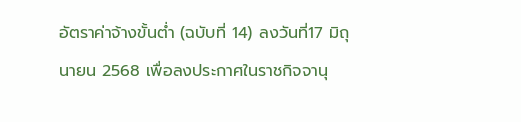อัตราค่าจ้างขั้นต่ำ (ฉบับที่ 14) ลงวันที่17 มิถุนายน 2568 เพื่อลงประกาศในราชกิจจานุ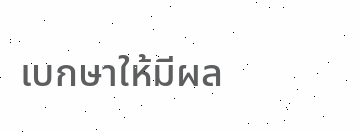เบกษาให้มีผล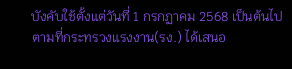บังคับใช้ตั้งแต่วันที่ 1 กรกฏาคม 2568 เป็นต้นไป ตามที่กระทรวงแรงงาน(รง.) ได้เสนอ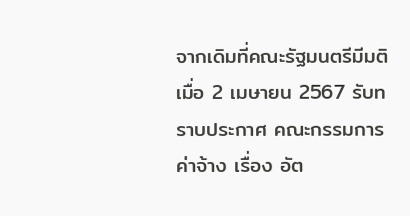จากเดิมที่คณะรัฐมนตรีมีมติเมื่อ 2 เมษายน 2567 รับทราบประกาศ คณะกรรมการค่าจ้าง เรื่อง อัต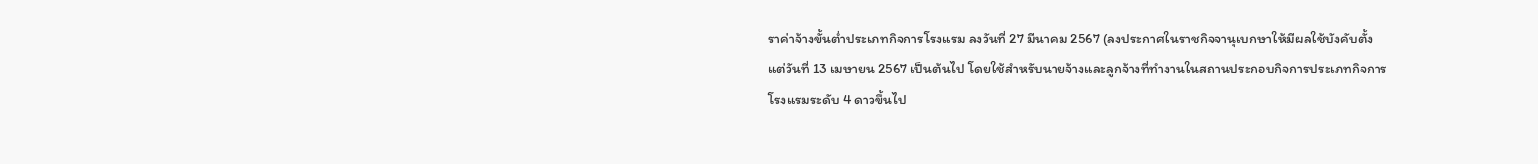ราค่าจ้างขั้นต่ำประเภทกิจการโรงแรม ลงวันที่ 27 มีนาคม 2567 (ลงประกาศในราชกิจจานุเบกษาให้มีผลใช้บังคับตั้งแต่วันที่ 13 เมษายน 2567 เป็นต้นไป โดยใช้สําหรับนายจ้างและลูกจ้างที่ทํางานในสถานประกอบกิจการประเภทกิจการโรงแรมระดับ 4 ดาวขึ้นไป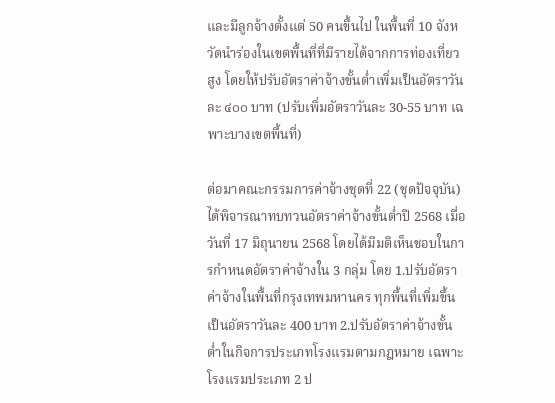และมีลูกจ้างตั้งแต่ 50 คนขึ้นไป ในพื้นที่ 10 จังหวัดนําร่องในเขตพื้นที่ที่มีรายได้จากการท่องเที่ยวสูง โดยให้ปรับอัตราค่าจ้างขั้นต่ำเพิ่มเป็นอัตราวันละ ๔๐๐ บาท (ปรับเพิ่มอัตราวันละ 30-55 บาท เฉพาะบางเขตพื้นที่)

ต่อมาคณะกรรมการค่าจ้างชุดที่ 22 (ชุดปัจจุบัน) ได้พิจารณาทบทวนอัตราค่าจ้างขั้นต่ำปี 2568 เมื่อวันที่ 17 มิถุนายน 2568 โดยได้มีมติเห็นชอบในการกำหนดอัตราค่าจ้างใน 3 กลุ่ม โดย 1.ปรับอัตราค่าจ้างในพื้นที่กรุงเทพมหานคร ทุกพื้นที่เพิ่มขึ้นเป็นอัตราวันละ 400 บาท 2.ปรับอัตราค่าจ้างขั้นต่ำในกิจการประเภทโรงแรมตามกฎหมาย เฉพาะโรงแรมประเภท 2 ป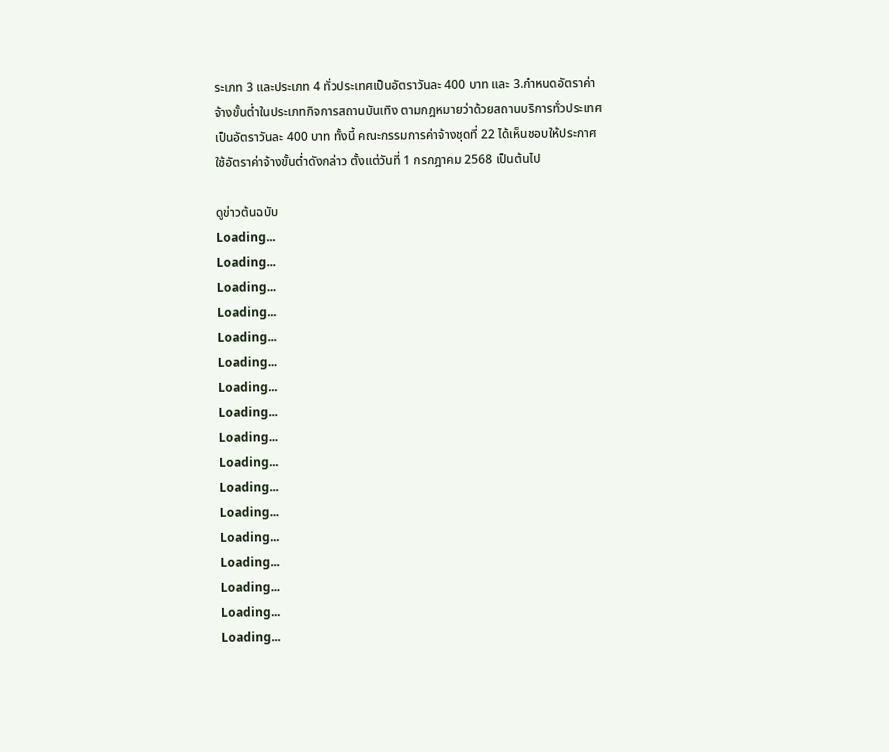ระเภท 3 และประเภท 4 ทั่วประเทศเป็นอัตราวันละ 400 บาท และ 3.กำหนดอัตราค่าจ้างขั้นต่ำในประเภทกิจการสถานบันเทิง ตามกฎหมายว่าด้วยสถานบริการทั่วประเทศ เป็นอัตราวันละ 400 บาท ทั้งนี้ คณะกรรมการค่าจ้างชุดที่ 22 ได้เห็นชอบให้ประกาศใช้อัตราค่าจ้างขั้นต่ำดังกล่าว ตั้งแต่วันที่ 1 กรกฎาคม 2568 เป็นต้นไป

ดูข่าวต้นฉบับ
Loading...
Loading...
Loading...
Loading...
Loading...
Loading...
Loading...
Loading...
Loading...
Loading...
Loading...
Loading...
Loading...
Loading...
Loading...
Loading...
Loading...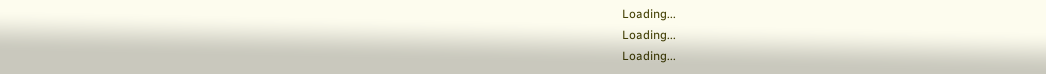Loading...
Loading...
Loading...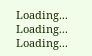Loading...
Loading...
Loading...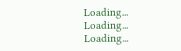Loading...
Loading...
Loading...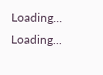Loading...
Loading...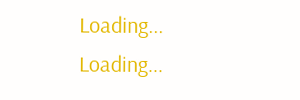Loading...
Loading...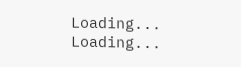Loading...
Loading...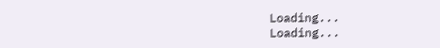Loading...
Loading...